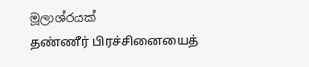මූලාශ්රයක්
தண்ணீர் பிரச்சினையைத்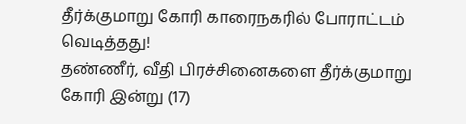தீர்க்குமாறு கோரி காரைநகரில் போராட்டம் வெடித்தது!
தண்ணீர், வீதி பிரச்சினைகளை தீர்க்குமாறு கோரி இன்று (17)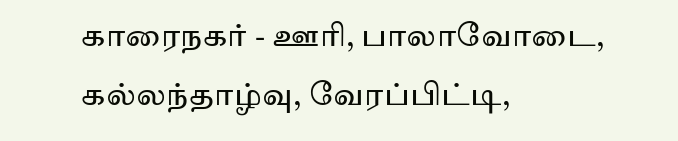காரைநகர் - ஊரி, பாலாவோடை, கல்லந்தாழ்வு, வேரப்பிட்டி,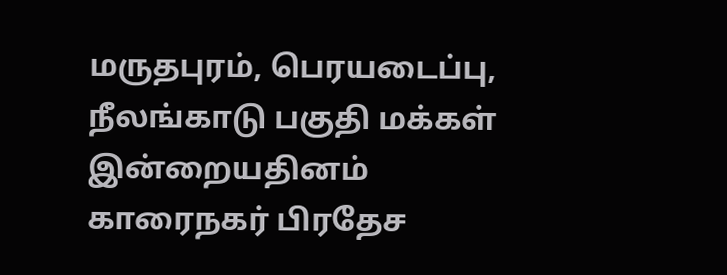மருதபுரம், பெரயடைப்பு, நீலங்காடு பகுதி மக்கள் இன்றையதினம் காரைநகர் பிரதேச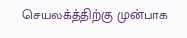செயலக்த்திற்கு முன்பாக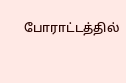போராட்டத்தில்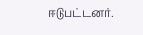ஈடுபட்டனர்.